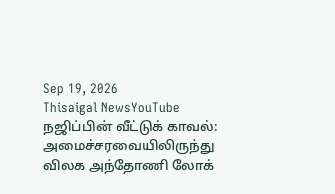Sep 19, 2026
Thisaigal NewsYouTube
நஜிப்பின் வீட்டுக் காவல்: அமைச்சரவையிலிருந்து விலக அந்தோணி லோக்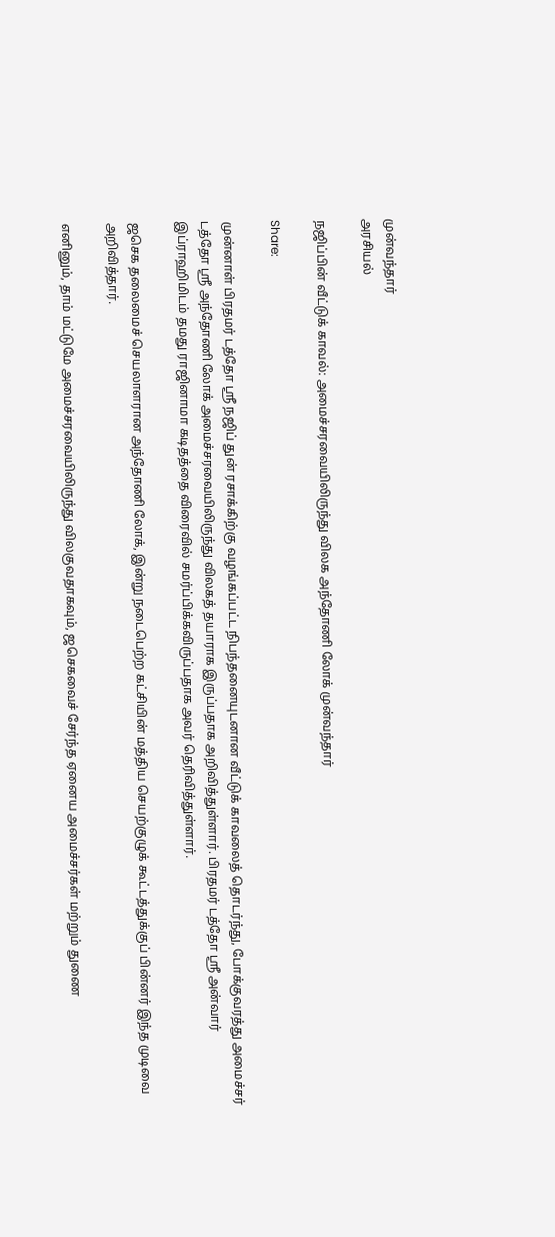முன்வந்தார்
அரசியல்

நஜிப்பின் வீட்டுக் காவல்: அமைச்சரவையிலிருந்து விலக அந்தோணி லோக் முன்வந்தார்

Share:

முன்னாள் பிரதமர் டத்தோ ஸ்ரீ நஜிப் துன் ரசாக்கிற்கு வழங்கப்பட்ட நிபந்தனையுடனான வீட்டுக் காவலைத் தொடர்ந்து, போக்குவரத்து அமைச்சர் டத்தோ ஸ்ரீ அந்தோணி லோக் அமைச்சரவையிலிருந்து விலகத் தயாராக இருப்பதாக அறிவித்துள்ளார். பிரதமர் டத்தோ ஸ்ரீ அன்வார் இப்ராஹிமிடம் தமது ராஜினாமா கடிதத்தை விரைவில் சமர்ப்பிக்கவிருப்பதாக அவர் தெரிவித்துள்ளார்.

ஜசெக தலைமைச் செயலாளரான அந்தோணி லோக், இன்று நடைபெற்ற கட்சியின் மத்திய செயற்குழுக் கூட்டத்துக்குப் பின்னர் இந்த முடிவை அறிவித்தார்.

எனினும், தாம் மட்டுமே அமைச்சரவையிலிருந்து விலகுவதாகவும், ஜசெகவைச் சேர்ந்த ஏனைய அமைச்சர்கள் மற்றும் துணை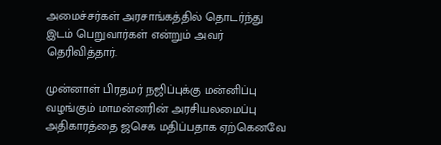அமைச்சர்கள் அரசாங்கத்தில் தொடர்ந்து இடம் பெறுவார்கள் என்றும் அவர் தெரிவித்தார்.

முன்னாள் பிரதமர் நஜிப்புக்கு மன்னிப்பு வழங்கும் மாமன்னரின் அரசியலமைப்பு அதிகாரத்தை ஜசெக மதிப்பதாக ஏற்கெனவே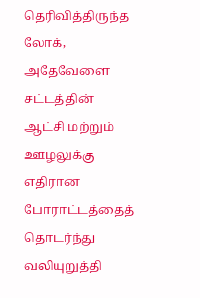தெரிவித்திருந்த லோக், அதேவேளை சட்டத்தின் ஆட்சி மற்றும் ஊழலுக்கு எதிரான போராட்டத்தைத் தொடர்ந்து வலியுறுத்தி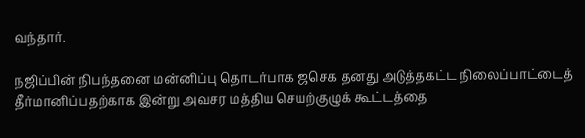வந்தார்.

நஜிப்பின் நிபந்தனை மன்னிப்பு தொடர்பாக ஜசெக தனது அடுத்தகட்ட நிலைப்பாட்டைத் தீர்மானிப்பதற்காக இன்று அவசர மத்திய செயற்குழுக் கூட்டத்தை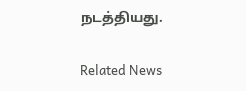நடத்தியது.

Related News